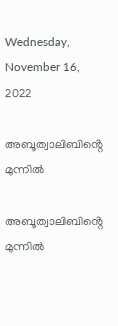Wednesday, November 16, 2022

അബൂത്വാലിബിൻ്റെ മുന്നില്‍

അബൂത്വാലിബിൻ്റെ മുന്നില്‍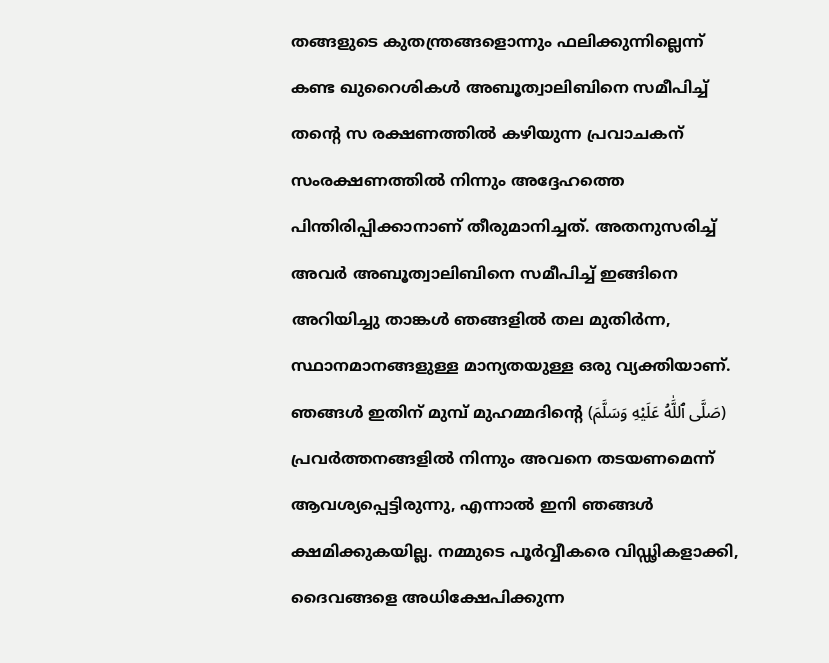തങ്ങളുടെ കുതന്ത്രങ്ങളൊന്നും ഫലിക്കുന്നില്ലെന്ന് കണ്ട ഖുറൈശികള്‍ അബൂത്വാലിബിനെ സമീപിച്ച് തൻ്റെ സ രക്ഷണത്തില്‍ കഴിയുന്ന പ്രവാചകന് സംരക്ഷണത്തില്‍ നിന്നും അദ്ദേഹത്തെ പിന്തിരിപ്പിക്കാനാണ് തീരുമാനിച്ചത്. അതനുസരിച്ച് അവര്‍ അബൂത്വാലിബിനെ സമീപിച്ച് ഇങ്ങിനെ അറിയിച്ചു താങ്കള്‍ ഞങ്ങളില്‍ തല മുതിര്‍ന്ന, സ്ഥാനമാനങ്ങളുള്ള മാന്യതയുള്ള ഒരു വ്യക്തിയാണ്. ഞങ്ങള്‍ ഇതിന് മുമ്പ് മുഹമ്മദിൻ്റെ (صَلَّى ٱللَّٰهُ عَلَيْهِ وَسَلَّمَ) പ്രവര്‍ത്തനങ്ങളില്‍ നിന്നും അവനെ തടയണമെന്ന് ആവശ്യപ്പെട്ടിരുന്നു, എന്നാല്‍ ഇനി ഞങ്ങള്‍ ക്ഷമിക്കുകയില്ല. നമ്മുടെ പൂർവ്വീകരെ വിഡ്ഢികളാക്കി, ദൈവങ്ങളെ അധിക്ഷേപിക്കുന്ന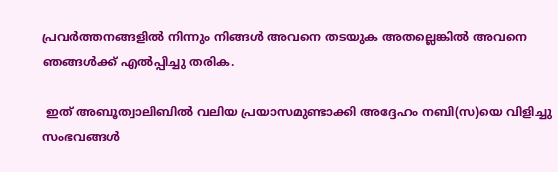പ്രവര്‍ത്തനങ്ങളില്‍ നിന്നും നിങ്ങള്‍ അവനെ തടയുക അതല്ലെങ്കില്‍ അവനെ ഞങ്ങള്‍ക്ക് എല്‍പ്പിച്ചു തരിക.

 ഇത് അബൂത്വാലിബില്‍ വലിയ പ്രയാസമുണ്ടാക്കി അദ്ദേഹം നബി(സ)യെ വിളിച്ചു സംഭവങ്ങള്‍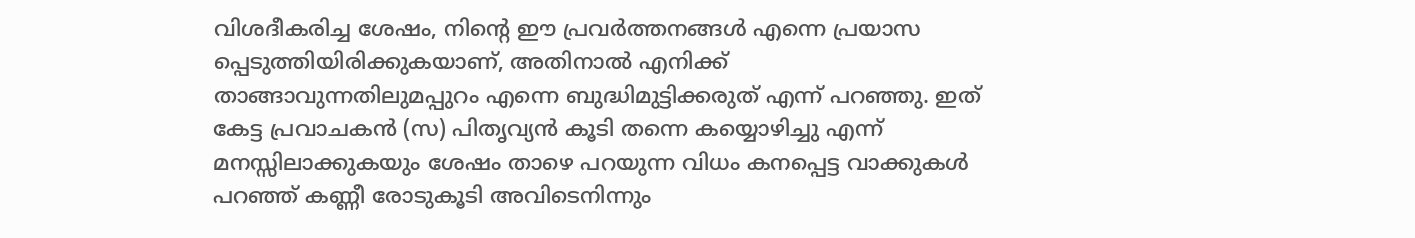വിശദീകരിച്ച ശേഷം, നിൻ്റെ ഈ പ്രവര്‍ത്തനങ്ങള്‍ എന്നെ പ്രയാസ പ്പെടുത്തിയിരിക്കുകയാണ്, അതിനാല്‍ എനിക്ക് താങ്ങാവുന്നതിലുമപ്പുറം എന്നെ ബുദ്ധിമുട്ടിക്കരുത് എന്ന് പറഞ്ഞു. ഇത് കേട്ട പ്രവാചകന്‍ (സ) പിതൃവ്യന്‍ കൂടി തന്നെ കയ്യൊഴിച്ചു എന്ന് മനസ്സിലാക്കുകയും ശേഷം താഴെ പറയുന്ന വിധം കനപ്പെട്ട വാക്കുകള്‍ പറഞ്ഞ് കണ്ണീ രോടുകൂടി അവിടെനിന്നും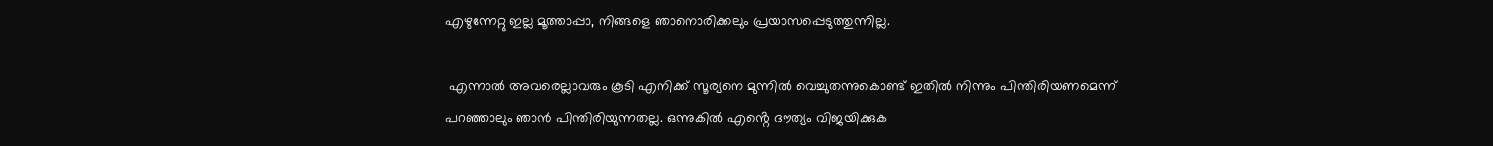എഴുന്നേറ്റു ഇല്ല മൂത്താപ്പാ, നിങ്ങളെ ഞാനൊരിക്കലും പ്രയാസപ്പെടുത്തുന്നില്ല.

 എന്നാല്‍ അവരെല്ലാവരും കൂടി എനിക്ക് സൂര്യനെ മുന്നില്‍ വെച്ചുതന്നുകൊണ്ട് ഇതില്‍ നിന്നും പിന്തിരിയണമെന്ന് പറഞ്ഞാലും ഞാന്‍ പിന്തിരിയുന്നതല്ല. ഒന്നുകില്‍ എൻ്റെ ദൗത്യം വിജയിക്കുക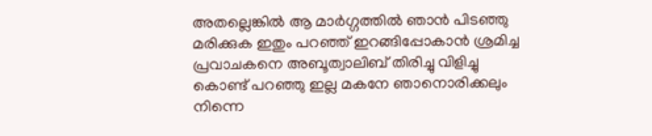അതല്ലെങ്കില്‍ ആ മാര്‍ഗ്ഗത്തില്‍ ഞാന്‍ പിടഞ്ഞു മരിക്കുക ഇതും പറഞ്ഞ് ഇറങ്ങിപ്പോകാന്‍ ശ്രമിച്ച പ്രവാചകനെ അബൂത്വാലിബ് തിരിച്ചു വിളിച്ചു കൊണ്ട് പറഞ്ഞു ഇല്ല മകനേ ഞാനൊരിക്കലും നിന്നെ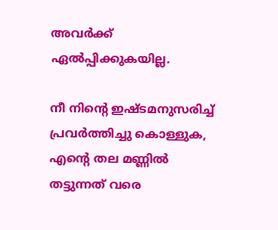അവര്‍ക്ക് ഏല്‍പ്പിക്കുകയില്ല.

നീ നിൻ്റെ ഇഷ്ടമനുസരിച്ച് പ്രവര്‍ത്തിച്ചു കൊള്ളുക, എൻ്റെ തല മണ്ണില്‍ തട്ടുന്നത് വരെ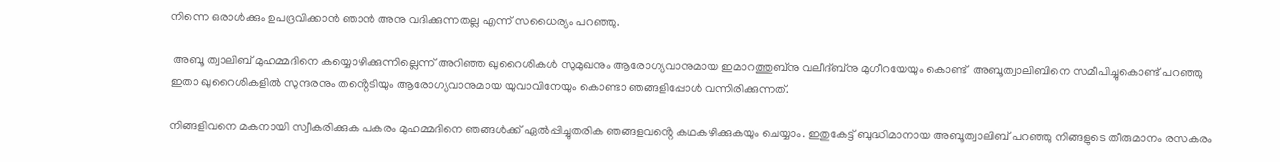നിന്നെ ഒരാള്‍ക്കും ഉപദ്രവിക്കാന്‍ ഞാന്‍ അനു വദിക്കുന്നതല്ല എന്ന് സധൈര്യം പറഞ്ഞു.

 അബൂ ത്വാലിബ് മുഹമ്മദിനെ കയ്യൊഴിക്കുന്നില്ലെന്ന് അറിഞ്ഞ ഖുറൈശികള്‍ സുമുഖനും ആരോഗ്യവാനുമായ ഇമാറത്തുബ്നു വലീദ്ബ്നു മുഗീറയേയും കൊണ്ട്  അബൂത്വാലിബിനെ സമീപിച്ചുകൊണ്ട് പറഞ്ഞു ഇതാ ഖുറൈശികളില്‍ സുന്ദരനും തൻ്റെടിയും ആരോഗ്യവാനുമായ യുവാവിനേയും കൊണ്ടാ ഞങ്ങളിപ്പോള്‍ വന്നിരിക്കുന്നത്.

നിങ്ങളിവനെ മകനായി സ്വീകരിക്കുക പകരം മുഹമ്മദിനെ ഞങ്ങള്‍ക്ക് ഏല്‍പ്പിച്ചുതരിക ഞങ്ങളവൻ്റെ കഥകഴിക്കുകയും ചെയ്യാം. ഇതുകേട്ട് ബുദ്ധിമാനായ അബൂത്വാലിബ് പറഞ്ഞു നിങ്ങളുടെ തീരുമാനം രസകരം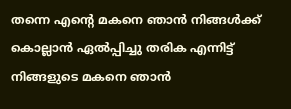തന്നെ എൻ്റെ മകനെ ഞാന്‍ നിങ്ങള്‍ക്ക് കൊല്ലാന്‍ ഏല്‍പ്പിച്ചു തരിക എന്നിട്ട് നിങ്ങളുടെ മകനെ ഞാന്‍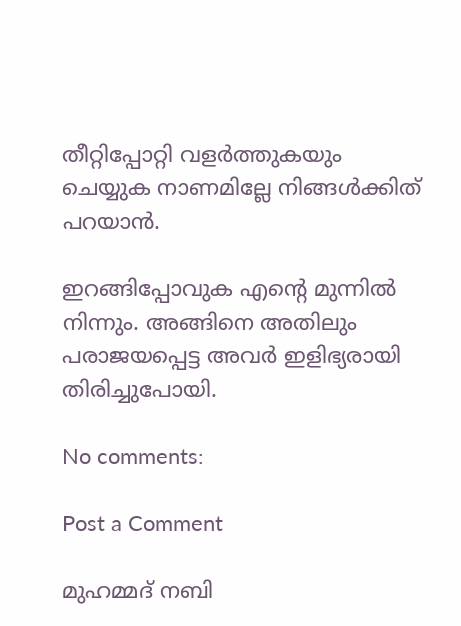തീറ്റിപ്പോറ്റി വളര്‍ത്തുകയും ചെയ്യുക നാണമില്ലേ നിങ്ങള്‍ക്കിത് പറയാന്‍.

ഇറങ്ങിപ്പോവുക എൻ്റെ മുന്നില്‍ നിന്നും. അങ്ങിനെ അതിലും പരാജയപ്പെട്ട അവര്‍ ഇളിഭ്യരായി തിരിച്ചുപോയി.

No comments:

Post a Comment

മുഹമ്മദ് നബി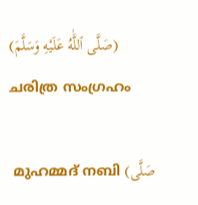(صَلَّى ٱللَّٰهُ عَلَيْهِ وَسَلَّمَ) ചരിത്ര സംഗ്രഹം

 മുഹമ്മദ് നബി (صَلَّى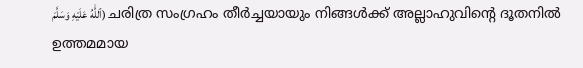ٱللَّٰهُ عَلَيْهِ وَسَلَّمَ) ചരിത്ര സംഗ്രഹം തീര്‍ച്ചയായും നിങ്ങള്‍ക്ക് അല്ലാഹുവിന്റെ ദൂതനില്‍ ഉത്തമമായ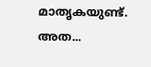മാതൃകയുണ്ട്. അത...